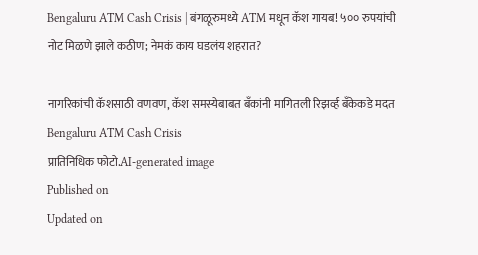Bengaluru ATM Cash Crisis | बंगळूरुमध्ये ATM मधून कॅश गायब! ५०० रुपयांची नोट मिळणे झाले कठीण; नेमकं काय घडलंय शहरात?

नागरिकांची कॅशसाठी वणवण, कॅश समस्येबाबत बँकांनी मागितली रिझर्व्ह बँकेकडे मदत
Bengaluru ATM Cash Crisis
प्रातिनिधिक फोटो.AI-generated image
Published on
Updated on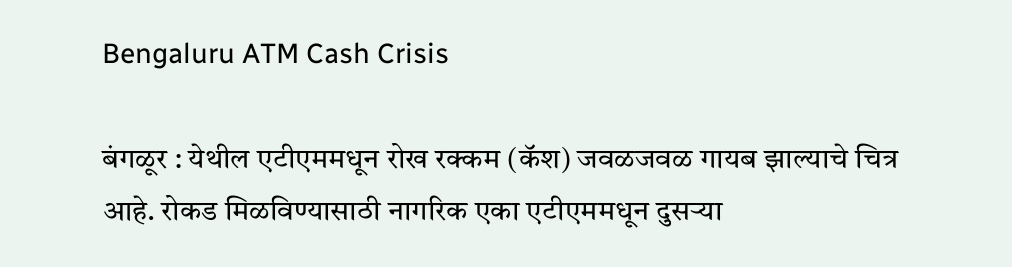Bengaluru ATM Cash Crisis

बंगळूर : येथील एटीएममधून रोख रक्कम (कॅश) जवळजवळ गायब झाल्‍याचे चित्र आहे. रोकड मिळविण्‍यासाठी नागरिक एका एटीएममधून दुसऱ्या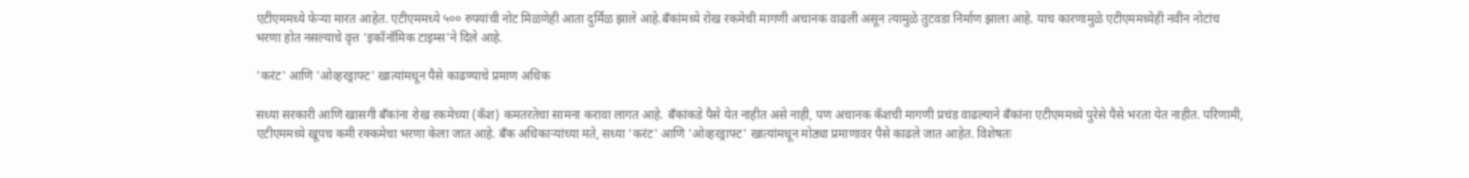एटीएममध्ये फेऱ्या मारत आहेत. एटीएममध्ये ५०० रुपयांची नोट मिळणेही आता दुर्मिळ झाले आहे.बँकांमध्ये रोख रकमेची मागणी अचानक वाढली असून त्यामुळे तुटवडा निर्माण झाला आहे. याच कारणामुळे एटीएममध्येही नवीन नोटांच भरणा होत नसल्‍याचे वृत्त 'इकॉनॉमिक टाइम्स'ने दिले आहे.

'करंट' आणि 'ओव्हरड्राफ्ट' खात्यांमधून पैसे काढण्‍याचे प्रमाण अधिक

सध्या सरकारी आणि खासगी बँकांना रोख रकमेच्या (कॅश) कमतरतेचा सामना करावा लागत आहे. बँकांकडे पैसे येत नाहीत असे नाही, पण अचानक कॅशची मागणी प्रचंड वाढल्याने बँकांना एटीएममध्ये पुरेसे पैसे भरता येत नाहीत. परिणामी, एटीएममध्ये खूपच कमी रक्‍कमेचा भरणा केला जात आहे. बँक अधिकाऱ्यांच्या मते, सध्या 'करंट' आणि 'ओव्हरड्राफ्ट' खात्यांमधून मोठ्या प्रमाणावर पैसे काढले जात आहेत. विशेषतः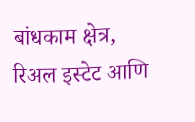बांधकाम क्षेत्र, रिअल इस्टेट आणि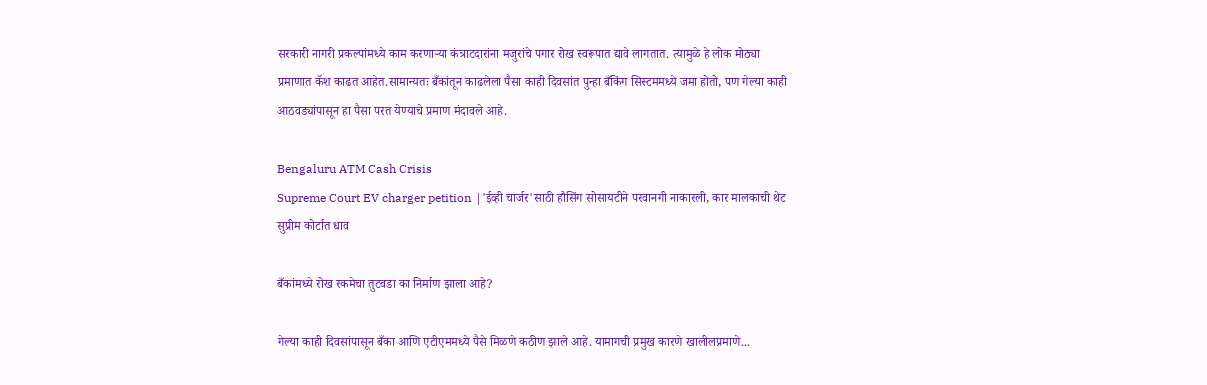सरकारी नागरी प्रकल्पांमध्ये काम करणाऱ्या कंत्राटदारांना मजुरांचे पगार रोख स्वरूपात द्यावे लागतात. त्यामुळे हे लोक मोठ्या प्रमाणात कॅश काढत आहेत.सामान्यतः बँकांतून काढलेला पैसा काही दिवसांत पुन्हा बँकिंग सिस्टममध्ये जमा होतो, पण गेल्या काही आठवड्यांपासून हा पैसा परत येण्याचे प्रमाण मंदावले आहे.

Bengaluru ATM Cash Crisis
Supreme Court EV charger petition |'ईव्ही चार्जर'साठी हौसिंग सोसायटीने परवानगी नाकारली, कार मालकाची थेट सुप्रीम कोर्टात धाव

बँकांमध्ये रोख रकमेचा तुटवडा का निर्माण झाला आहे?

गेल्या काही दिवसांपासून बँका आणि एटीएममध्ये पैसे मिळणे कठीण झाले आहे. यामागची प्रमुख कारणे खालीलप्रमाणे...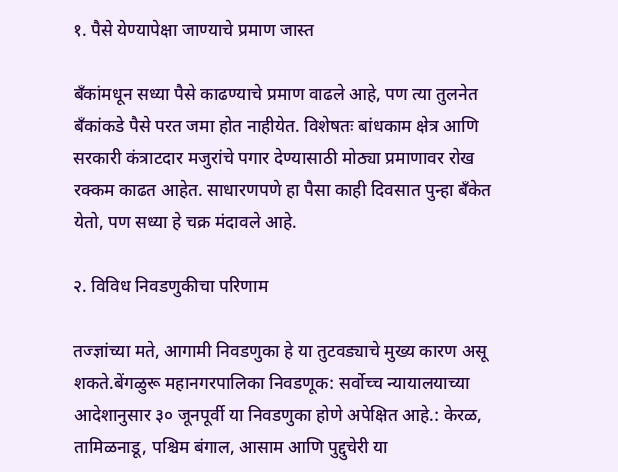१. पैसे येण्यापेक्षा जाण्याचे प्रमाण जास्त

बँकांमधून सध्या पैसे काढण्याचे प्रमाण वाढले आहे, पण त्या तुलनेत बँकांकडे पैसे परत जमा होत नाहीयेत. विशेषतः बांधकाम क्षेत्र आणि सरकारी कंत्राटदार मजुरांचे पगार देण्यासाठी मोठ्या प्रमाणावर रोख रक्कम काढत आहेत. साधारणपणे हा पैसा काही दिवसात पुन्हा बँकेत येतो, पण सध्या हे चक्र मंदावले आहे.

२. विविध निवडणुकीचा परिणाम

तज्ज्ञांच्या मते, आगामी निवडणुका हे या तुटवड्याचे मुख्य कारण असू शकते.बेंगळुरू महानगरपालिका निवडणूक: सर्वोच्च न्यायालयाच्या आदेशानुसार ३० जूनपूर्वी या निवडणुका होणे अपेक्षित आहे.: केरळ, तामिळनाडू, पश्चिम बंगाल, आसाम आणि पुद्दुचेरी या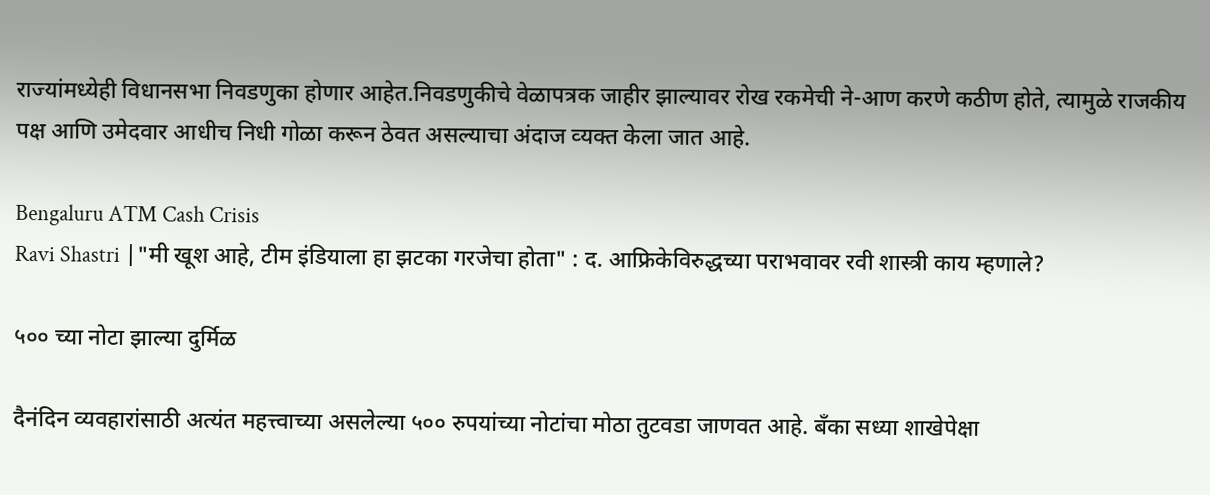राज्यांमध्येही विधानसभा निवडणुका होणार आहेत.निवडणुकीचे वेळापत्रक जाहीर झाल्यावर रोख रकमेची ने-आण करणे कठीण होते, त्यामुळे राजकीय पक्ष आणि उमेदवार आधीच निधी गोळा करून ठेवत असल्याचा अंदाज व्‍यक्‍त केला जात आहे.

Bengaluru ATM Cash Crisis
Ravi Shastri |"मी खूश आहे, टीम इंडियाला हा झटका गरजेचा होता" : द. आफ्रिकेविरुद्धच्या पराभवावर रवी शास्त्री काय म्हणाले?

५०० च्या नोटा झाल्‍या दुर्मिळ

दैनंदिन व्यवहारांसाठी अत्यंत महत्त्वाच्या असलेल्या ५०० रुपयांच्या नोटांचा मोठा तुटवडा जाणवत आहे. बँका सध्या शाखेपेक्षा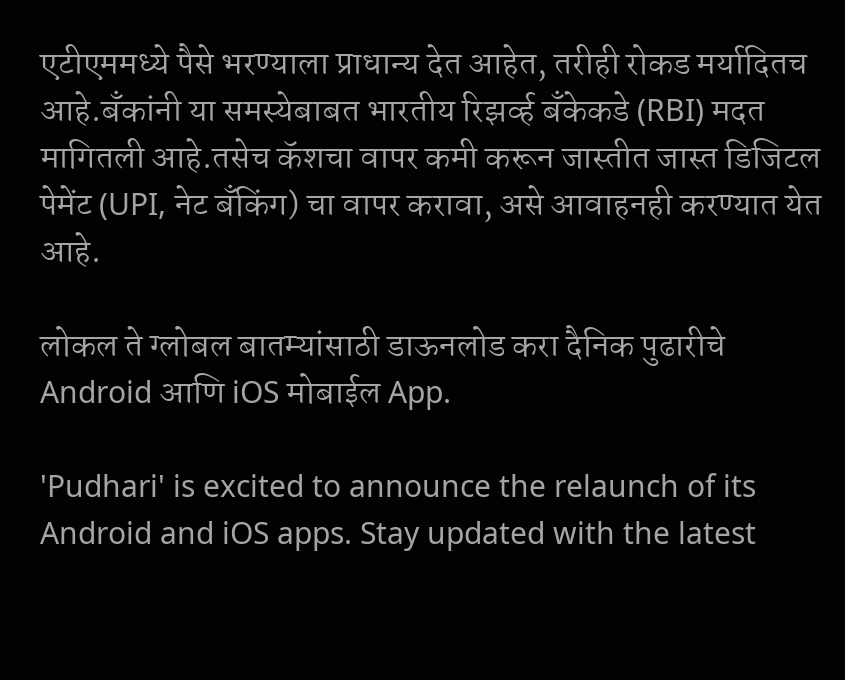एटीएममध्ये पैसे भरण्याला प्राधान्य देत आहेत, तरीही रोकड मर्यादितच आहे.बँकांनी या समस्येबाबत भारतीय रिझर्व्ह बँकेकडे (RBI) मदत मागितली आहे.तसेच कॅशचा वापर कमी करून जास्तीत जास्त डिजिटल पेमेंट (UPI, नेट बँकिंग) चा वापर करावा, असे आवाहनही करण्‍यात येत आहे.

लोकल ते ग्लोबल बातम्यांसाठी डाऊनलोड करा दैनिक पुढारीचे Android आणि iOS मोबाईल App.

'Pudhari' is excited to announce the relaunch of its Android and iOS apps. Stay updated with the latest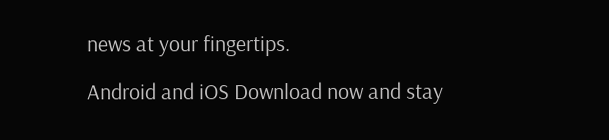news at your fingertips.

Android and iOS Download now and stay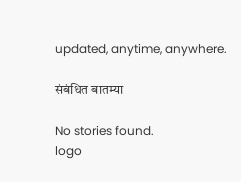updated, anytime, anywhere.

संबंधित बातम्या

No stories found.
logo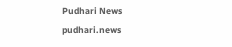Pudhari News
pudhari.news